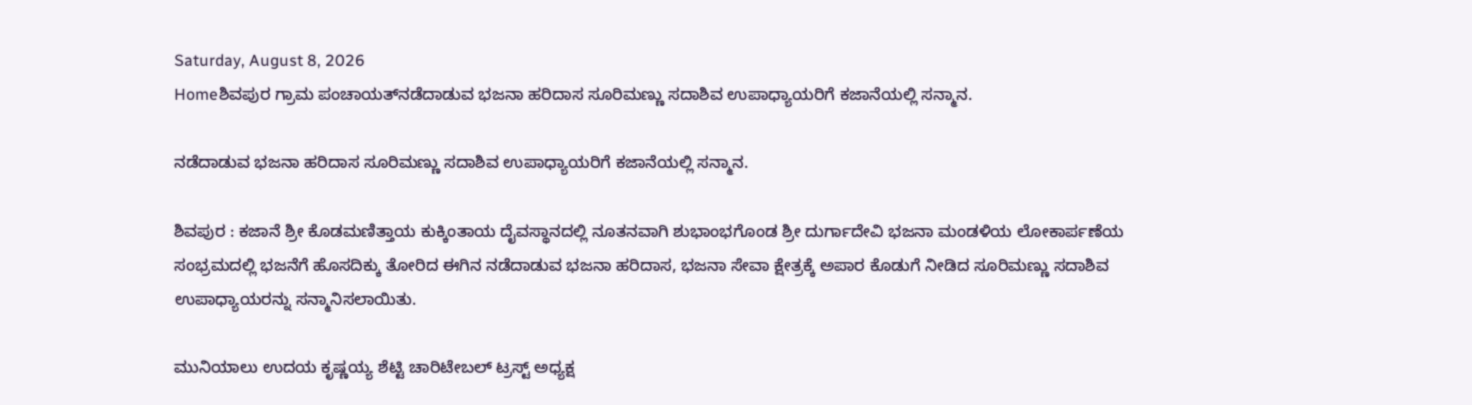Saturday, August 8, 2026
Homeಶಿವಪುರ ಗ್ರಾಮ ಪಂಚಾಯತ್‌ನಡೆದಾಡುವ ಭಜನಾ ಹರಿದಾಸ ಸೂರಿಮಣ್ಣು ಸದಾಶಿವ ಉಪಾಧ್ಯಾಯರಿಗೆ ಕಜಾನೆಯಲ್ಲಿ ಸನ್ಮಾನ.

ನಡೆದಾಡುವ ಭಜನಾ ಹರಿದಾಸ ಸೂರಿಮಣ್ಣು ಸದಾಶಿವ ಉಪಾಧ್ಯಾಯರಿಗೆ ಕಜಾನೆಯಲ್ಲಿ ಸನ್ಮಾನ.

ಶಿವಪುರ : ಕಜಾನೆ ಶ್ರೀ ಕೊಡಮಣಿತ್ತಾಯ ಕುಕ್ಕಿಂತಾಯ ದೈವಸ್ಥಾನದಲ್ಲಿ ನೂತನವಾಗಿ ಶುಭಾಂಭಗೊಂಡ ಶ್ರೀ ದುರ್ಗಾದೇವಿ ಭಜನಾ ಮಂಡಳಿಯ ಲೋಕಾರ್ಪಣೆಯ ಸಂಭ್ರಮದಲ್ಲಿ ಭಜನೆಗೆ ಹೊಸದಿಕ್ಕು ತೋರಿದ ಈಗಿನ ನಡೆದಾಡುವ ಭಜನಾ ಹರಿದಾಸ, ಭಜನಾ ಸೇವಾ ಕ್ಷೇತ್ರಕ್ಕೆ ಅಪಾರ ಕೊಡುಗೆ ನೀಡಿದ ಸೂರಿಮಣ್ಣು ಸದಾಶಿವ ಉಪಾಧ್ಯಾಯರನ್ನು ಸನ್ಮಾನಿಸಲಾಯಿತು.

ಮುನಿಯಾಲು ಉದಯ ಕೃಷ್ಣಯ್ಯ ಶೆಟ್ಟಿ ಚಾರಿಟೇಬಲ್‌ ಟ್ರಸ್ಟ್‌ ಅಧ್ಯಕ್ಷ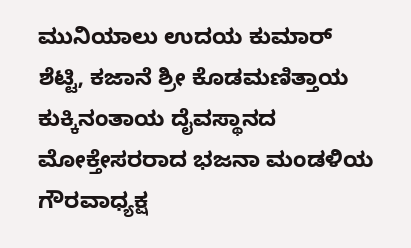ಮುನಿಯಾಲು ಉದಯ ಕುಮಾರ್‌ ಶೆಟ್ಟಿ, ಕಜಾನೆ ಶ್ರೀ ಕೊಡಮಣಿತ್ತಾಯ ಕುಕ್ಕಿನಂತಾಯ ದೈವಸ್ಥಾನದ ಮೋಕ್ತೇಸರರಾದ ಭಜನಾ ಮಂಡಳಿಯ ಗೌರವಾಧ್ಯಕ್ಷ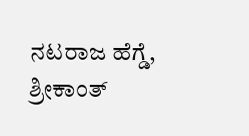ನಟರಾಜ ಹೆಗ್ಡೆ, ಶ್ರೀಕಾಂತ್‌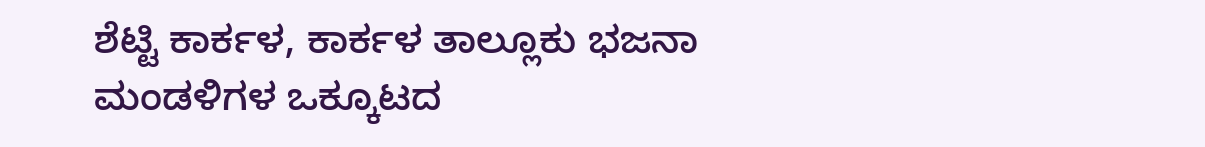ಶೆಟ್ಟಿ ಕಾರ್ಕಳ, ಕಾರ್ಕಳ ತಾಲ್ಲೂಕು ಭಜನಾ ಮಂಡಳಿಗಳ ಒಕ್ಕೂಟದ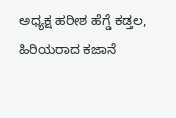ಅಧ್ಯಕ್ಷ ಹರೀಶ ಹೆಗ್ಡೆ ಕಡ್ತಲ, ಹಿರಿಯರಾದ ಕಜಾನೆ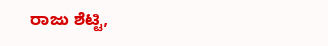ರಾಜು ಶೆಟ್ಟಿ,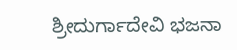ಶ್ರೀದುರ್ಗಾದೇವಿ ಭಜನಾ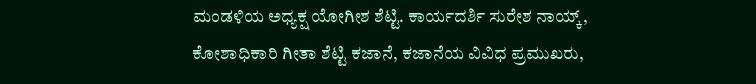ಮಂಡಳಿಯ ಅಧ್ಯಕ್ಷ ಯೋಗೀಶ ಶೆಟ್ಟಿ. ಕಾರ್ಯದರ್ಶಿ ಸುರೇಶ ನಾಯ್ಕ್‌, ಕೋಶಾಧಿಕಾರಿ ಗೀತಾ ಶೆಟ್ಟಿ ಕಜಾನೆ, ಕಜಾನೆಯ ವಿವಿಧ ಪ್ರಮುಖರು,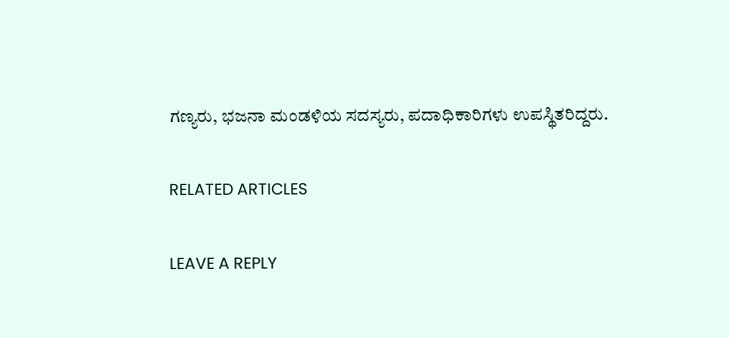ಗಣ್ಯರು, ಭಜನಾ ಮಂಡಳಿಯ ಸದಸ್ಯರು, ಪದಾಧಿಕಾರಿಗಳು ಉಪಸ್ಥಿತರಿದ್ದರು.

RELATED ARTICLES

LEAVE A REPLY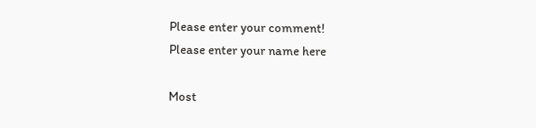Please enter your comment!
Please enter your name here

Most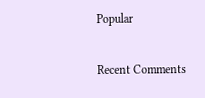Popular

Recent Comments